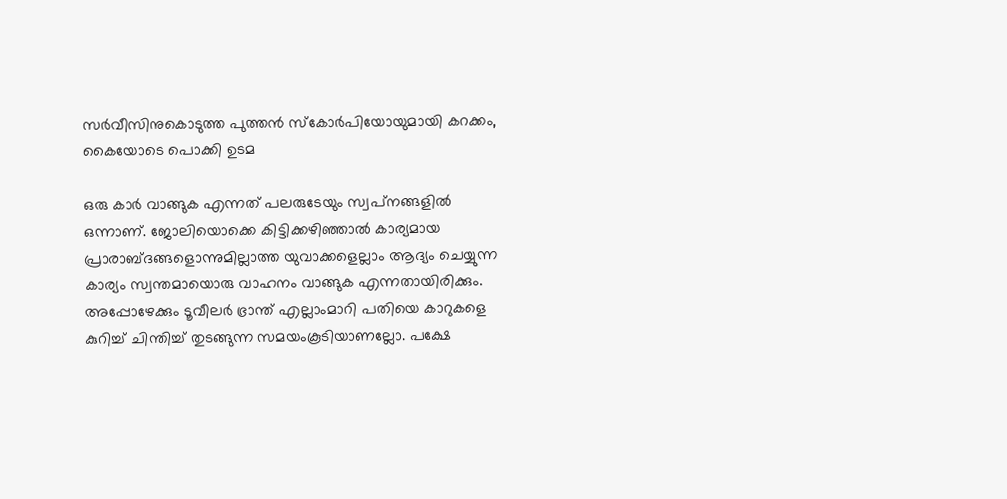സർവീസിനുകൊടുത്ത പുത്തൻ സ്കോർപിയോയുമായി കറക്കം, കൈയോടെ പൊക്കി ഉടമ

ഒരു കാർ വാങ്ങുക എന്നത് പലരുടേയും സ്വപ്‌നങ്ങളിൽ ഒന്നാണ്. ജോലിയൊക്കെ കിട്ടിക്കഴിഞ്ഞാൽ കാര്യമായ പ്രാരാബ്ദങ്ങളൊന്നുമില്ലാത്ത യുവാക്കളെല്ലാം ആദ്യം ചെയ്യുന്ന കാര്യം സ്വന്തമായൊരു വാഹനം വാങ്ങുക എന്നതായിരിക്കും. അപ്പോഴേക്കും ടൂവീലർ ഭ്രാന്ത് എല്ലാംമാറി പതിയെ കാറുകളെ കുറിച്ച് ചിന്തിച്ച് തുടങ്ങുന്ന സമയംകൂടിയാണല്ലോ. പക്ഷേ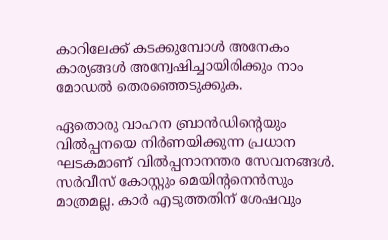കാറിലേക്ക് കടക്കുമ്പോൾ അനേകം കാര്യങ്ങൾ അന്വേഷിച്ചായിരിക്കും നാം മോഡൽ തെരഞ്ഞെടുക്കുക.

ഏതൊരു വാഹന ബ്രാൻഡിന്റെയും വിൽപ്പനയെ നിർണയിക്കുന്ന പ്രധാന ഘടകമാണ് വിൽപ്പനാനന്തര സേവനങ്ങൾ. സർവീസ് കോസ്റ്റും മെയിന്റനെൻസും മാത്രമല്ല. കാർ എടുത്തതിന് ശേഷവും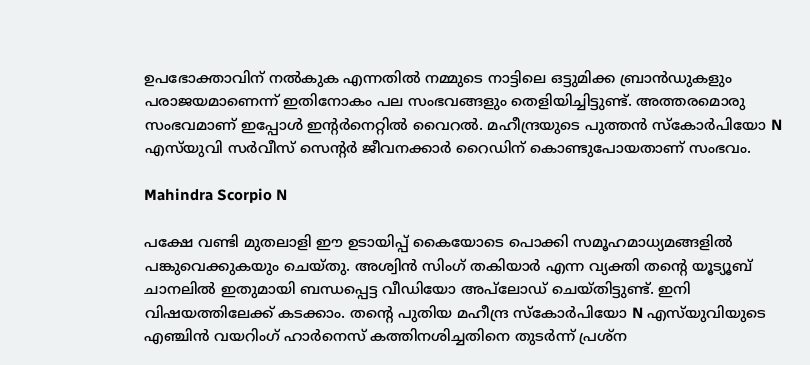ഉപഭോക്താവിന് നൽകുക എന്നതിൽ നമ്മുടെ നാട്ടിലെ ഒട്ടുമിക്ക ബ്രാൻഡുകളും പരാജയമാണെന്ന് ഇതിനോകം പല സംഭവങ്ങളും തെളിയിച്ചിട്ടുണ്ട്. അത്തരമൊരു സംഭവമാണ് ഇപ്പോൾ ഇന്റർനെറ്റിൽ വൈറൽ. മഹീന്ദ്രയുടെ പുത്തൻ സ്കോർപിയോ N എസ്‌യുവി സർവീസ് സെന്റർ ജീവനക്കാർ റൈഡിന് കൊണ്ടുപോയതാണ് സംഭവം.

Mahindra Scorpio N

പക്ഷേ വണ്ടി മുതലാളി ഈ ഉടായിപ്പ് കൈയോടെ പൊക്കി സമൂഹമാധ്യമങ്ങളിൽ പങ്കുവെക്കുകയും ചെയ്‌തു. അശ്വിൻ സിംഗ് തകിയാർ എന്ന വ്യക്തി തന്റെ യൂട്യൂബ് ചാനലിൽ ഇതുമായി ബന്ധപ്പെട്ട വീഡിയോ അപ്‌ലോഡ് ചെയ്തിട്ടുണ്ട്. ഇനി വിഷയത്തിലേക്ക് കടക്കാം. തന്റെ പുതിയ മഹീന്ദ്ര സ്‌കോർപിയോ N എസ്‌യുവിയുടെ എഞ്ചിൻ വയറിംഗ് ഹാർനെസ് കത്തിനശിച്ചതിനെ തുടർന്ന് പ്രശ്‌ന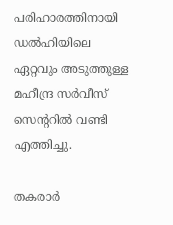പരിഹാരത്തിനായി ഡൽഹിയിലെ ഏറ്റവും അടുത്തുള്ള മഹീന്ദ്ര സർവീസ് സെന്ററിൽ വണ്ടി എത്തിച്ചു.

തകരാർ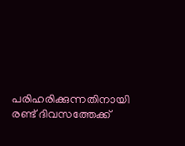പരിഹരിക്കുന്നതിനായി രണ്ട് ദിവസത്തേക്ക്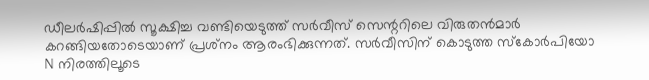ഡീലർഷിപ്പിൽ സൂക്ഷിച്ച വണ്ടിയെടുത്ത് സർവീസ് സെന്ററിലെ വിരുതൻമാർ കറങ്ങിയതോടെയാണ് പ്രശ്‌നം ആരംഭിക്കുന്നത്. സർവീസിന് കൊടുത്ത സ്കോർപിയോ N നിരത്തിലൂടെ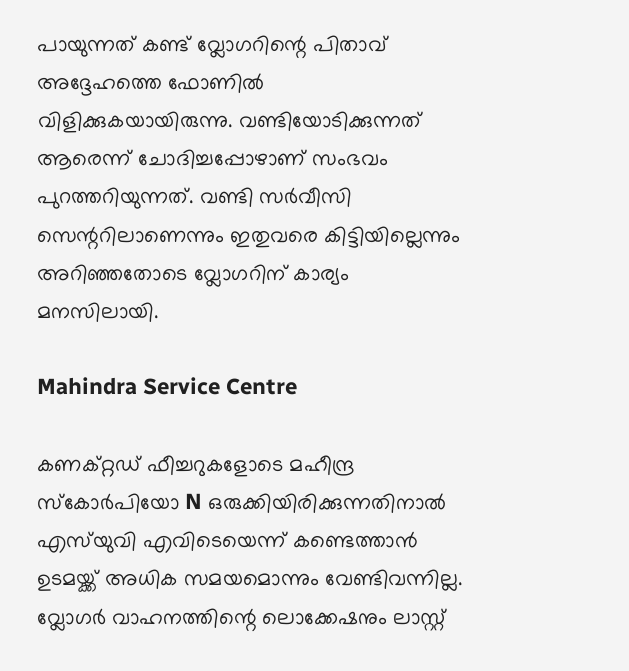പായുന്നത് കണ്ട് വ്ലോഗറിന്റെ പിതാവ് അദ്ദേഹത്തെ ഫോണിൽ വിളിക്കുകയായിരുന്നു. വണ്ടിയോടിക്കുന്നത് ആരെന്ന് ചോദിച്ചപ്പോഴാണ് സംഭവം പുറത്തറിയുന്നത്. വണ്ടി സർവീസി സെന്ററിലാണെന്നും ഇതുവരെ കിട്ടിയില്ലെന്നും അറിഞ്ഞതോടെ വ്ലോഗറിന് കാര്യം മനസിലായി.

Mahindra Service Centre

കണക്‌റ്റഡ് ഫീച്ചറുകളോടെ മഹീന്ദ്ര സ്കോർപിയോ N ഒരുക്കിയിരിക്കുന്നതിനാൽ എസ്‌യുവി എവിടെയെന്ന് കണ്ടെത്താൻ ഉടമയ്ക്ക് അധിക സമയമൊന്നും വേണ്ടിവന്നില്ല. വ്ലോഗർ വാഹനത്തിന്റെ ലൊക്കേഷനും ലാസ്റ്റ്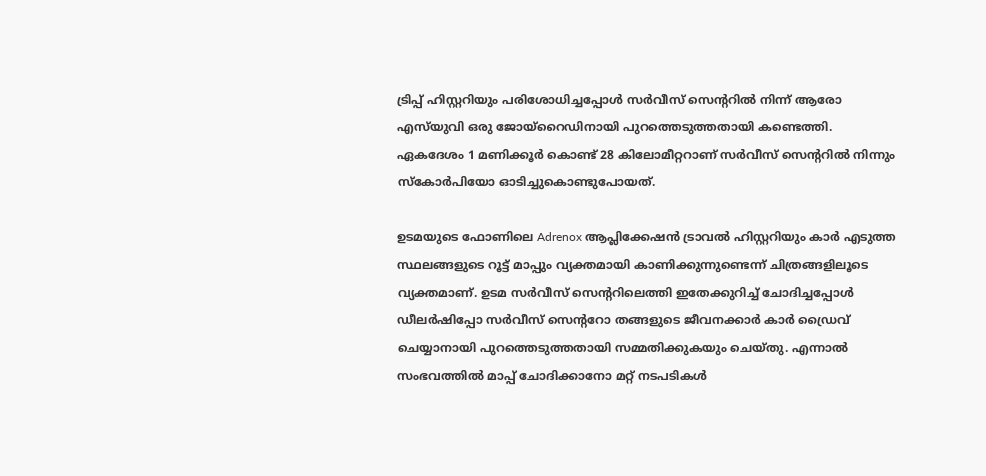ട്രിപ്പ് ഹിസ്റ്ററിയും പരിശോധിച്ചപ്പോൾ സർവീസ് സെന്ററിൽ നിന്ന് ആരോ എസ്‌യുവി ഒരു ജോയ്‌റൈഡിനായി പുറത്തെടുത്തതായി കണ്ടെത്തി. ഏകദേശം 1 മണിക്കൂർ കൊണ്ട് 28 കിലോമീറ്ററാണ് സർവീസ് സെന്ററിൽ നിന്നും സ്കോർപിയോ ഓടിച്ചുകൊണ്ടുപോയത്.

ഉടമയുടെ ഫോണിലെ Adrenox ആപ്ലിക്കേഷൻ ട്രാവൽ ഹിസ്റ്ററിയും കാർ എടുത്ത സ്ഥലങ്ങളുടെ റൂട്ട് മാപ്പും വ്യക്തമായി കാണിക്കുന്നുണ്ടെന്ന് ചിത്രങ്ങളിലൂടെ വ്യക്തമാണ്. ഉടമ സർവീസ് സെന്ററിലെത്തി ഇതേക്കുറിച്ച് ചോദിച്ചപ്പോൾ ഡീലർഷിപ്പോ സർവീസ് സെന്ററോ തങ്ങളുടെ ജീവനക്കാർ കാർ ഡ്രൈവ് ചെയ്യാനായി പുറത്തെടുത്തതായി സമ്മതിക്കുകയും ചെയ്‌തു. എന്നാൽ സംഭവത്തിൽ മാപ്പ് ചോദിക്കാനോ മറ്റ് നടപടികൾ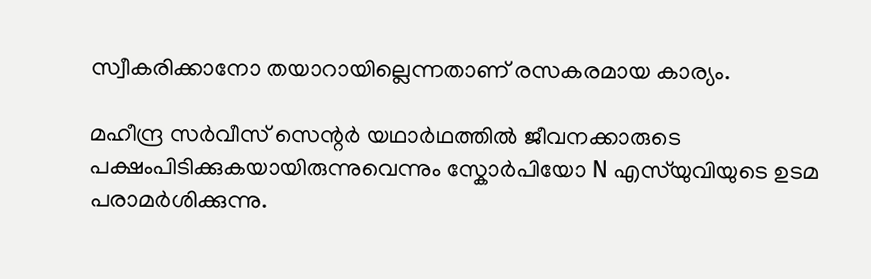സ്വീകരിക്കാനോ തയാറായില്ലെന്നതാണ് രസകരമായ കാര്യം.

മഹീന്ദ്ര സർവീസ് സെന്റർ യഥാർഥത്തിൽ ജീവനക്കാരുടെ പക്ഷംപിടിക്കുകയായിരുന്നുവെന്നും സ്കോർപിയോ N എസ്‌യുവിയുടെ ഉടമ പരാമർശിക്കുന്നു.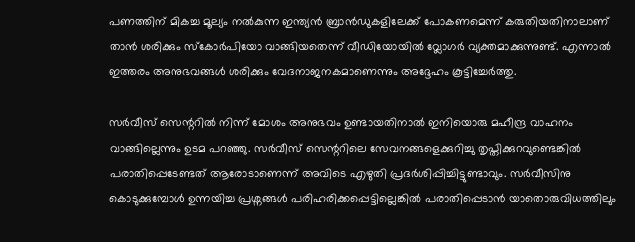പണത്തിന് മികച്ച മൂല്യം നൽകുന്ന ഇന്ത്യൻ ബ്രാൻഡുകളിലേക്ക് പോകണമെന്ന് കരുതിയതിനാലാണ് താൻ ശരിക്കും സ്കോർപിയോ വാങ്ങിയതെന്ന് വീഡിയോയിൽ വ്ലോഗർ വ്യക്തമാക്കുന്നുണ്ട്. എന്നാൽ ഇത്തരം അനുഭവങ്ങൾ ശരിക്കും വേദനാജനകമാണെന്നും അദ്ദേഹം കൂട്ടിച്ചേർത്തു.

സർവീസ് സെന്ററിൽ നിന്ന് മോശം അനുഭവം ഉണ്ടായതിനാൽ ഇനിയൊരു മഹീന്ദ്ര വാഹനം വാങ്ങില്ലെന്നും ഉടമ പറഞ്ഞു. സർവീസ് സെന്ററിലെ സേവനങ്ങളെക്കുറിച്ചു തൃപ്തിക്കുറവുണ്ടെങ്കിൽ പരാതിപ്പെടേണ്ടത് ആരോടാണെന്ന് അവിടെ എഴുതി പ്രദർശിപ്പിച്ചിട്ടുണ്ടാവും. സർവീസിനു കൊടുക്കുമ്പോൾ ഉന്നയിച്ച പ്രശ്നങ്ങൾ പരിഹരിക്കപ്പെട്ടില്ലെങ്കിൽ പരാതിപ്പെടാൻ യാതൊരുവിധത്തിലും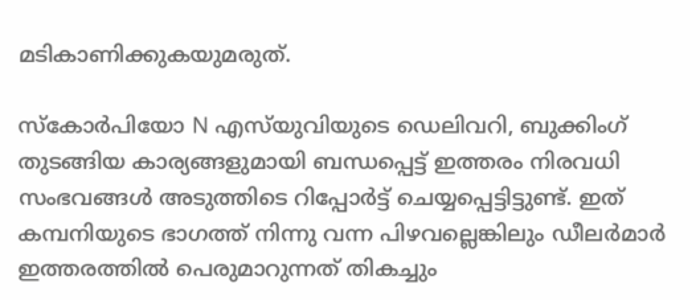മടികാണിക്കുകയുമരുത്.

സ്കോർപിയോ N എസ്‌യുവിയുടെ ഡെലിവറി, ബുക്കിംഗ് തുടങ്ങിയ കാര്യങ്ങളുമായി ബന്ധപ്പെട്ട് ഇത്തരം നിരവധി സംഭവങ്ങൾ അടുത്തിടെ റിപ്പോർട്ട് ചെയ്യപ്പെട്ടിട്ടുണ്ട്. ഇത് കമ്പനിയുടെ ഭാഗത്ത് നിന്നു വന്ന പിഴവല്ലെങ്കിലും ഡീലർമാർ ഇത്തരത്തിൽ പെരുമാറുന്നത് തികച്ചും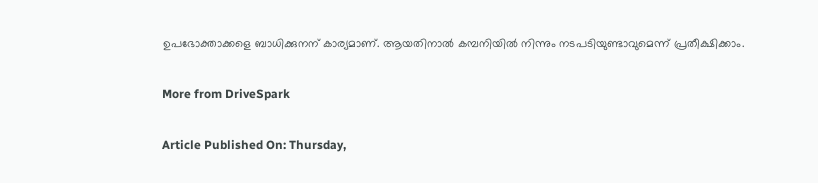ഉപഭോക്താക്കളെ ബാധിക്കുനന് കാര്യമാണ്. ആയതിനാൽ കമ്പനിയിൽ നിന്നും നടപടിയുണ്ടാവുമെന്ന് പ്രതീക്ഷിക്കാം.

More from DriveSpark

Article Published On: Thursday,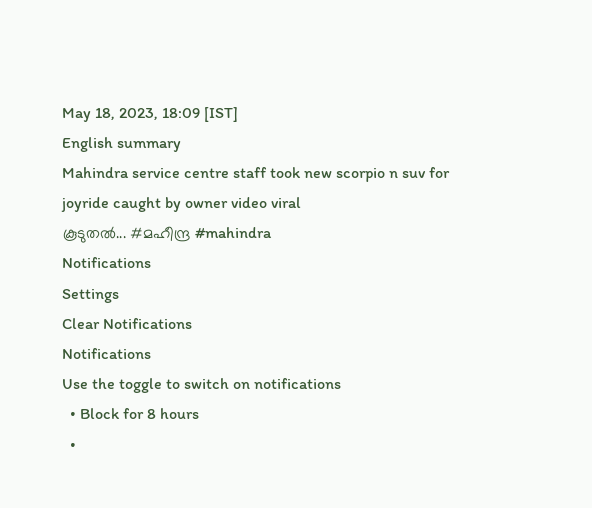May 18, 2023, 18:09 [IST]
English summary
Mahindra service centre staff took new scorpio n suv for joyride caught by owner video viral
കൂടുതല്‍... #മഹീന്ദ്ര #mahindra
Notifications
Settings
Clear Notifications
Notifications
Use the toggle to switch on notifications
  • Block for 8 hours
  •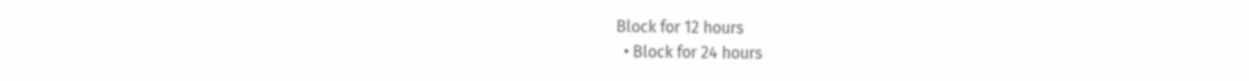Block for 12 hours
  • Block for 24 hours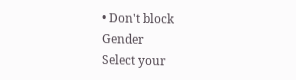• Don't block
Gender
Select your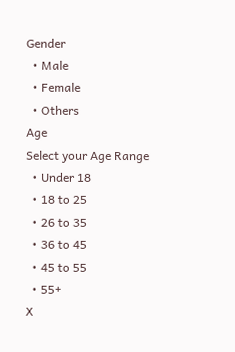Gender
  • Male
  • Female
  • Others
Age
Select your Age Range
  • Under 18
  • 18 to 25
  • 26 to 35
  • 36 to 45
  • 45 to 55
  • 55+
X